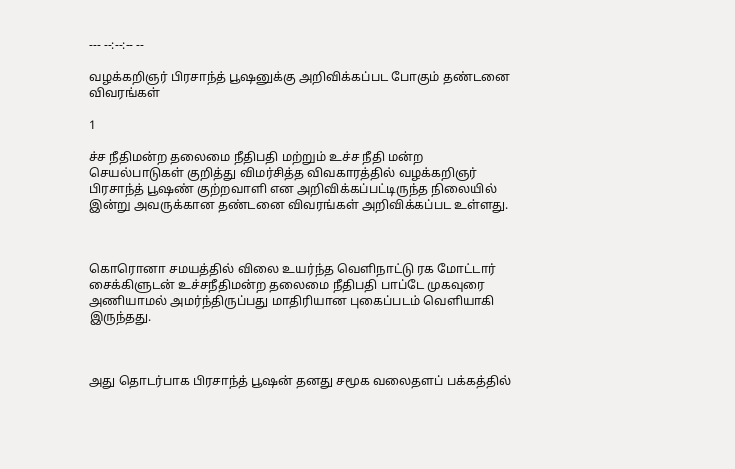--- --:--:-- --

வழக்கறிஞர் பிரசாந்த் பூஷனுக்கு அறிவிக்கப்பட போகும் தண்டனை விவரங்கள்

1

ச்ச நீதிமன்ற தலைமை நீதிபதி மற்றும் உச்ச நீதி மன்ற செயல்பாடுகள் குறித்து விமர்சித்த விவகாரத்தில் வழக்கறிஞர் பிரசாந்த் பூஷண் குற்றவாளி என அறிவிக்கப்பட்டிருந்த நிலையில் இன்று அவருக்கான தண்டனை விவரங்கள் அறிவிக்கப்பட உள்ளது.



கொரொனா சமயத்தில் விலை உயர்ந்த வெளிநாட்டு ரக மோட்டார் சைக்கிளுடன் உச்சநீதிமன்ற தலைமை நீதிபதி பாப்டே முகவுரை அணியாமல் அமர்ந்திருப்பது மாதிரியான புகைப்படம் வெளியாகி இருந்தது.



அது தொடர்பாக பிரசாந்த் பூஷன் தனது சமூக வலைதளப் பக்கத்தில்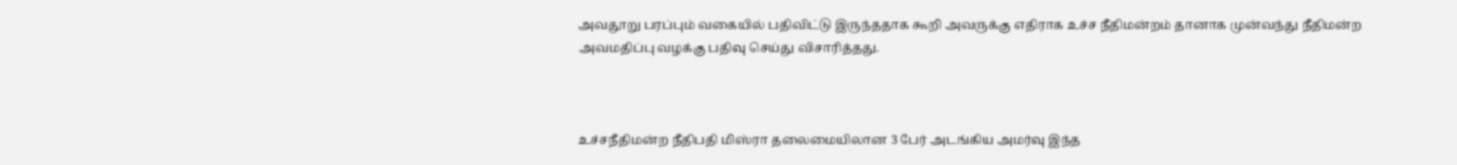அவதூறு பரப்பும் வகையில் பதிவிட்டு இருந்ததாக கூறி அவருக்கு எதிராக உச்ச நீதிமன்றம் தானாக முன்வந்து நீதிமன்ற அவமதிப்பு வழக்கு பதிவு செய்து விசாரித்தது.



உச்சநீதிமன்ற நீதிபதி மிஸ்ரா தலைமையிலான 3 பேர் அடங்கிய அமர்வு இந்த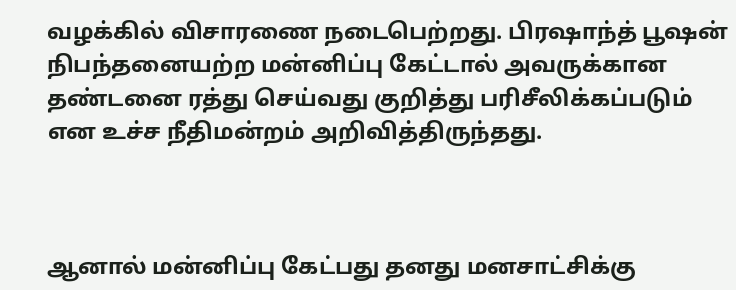வழக்கில் விசாரணை நடைபெற்றது. பிரஷாந்த் பூஷன் நிபந்தனையற்ற மன்னிப்பு கேட்டால் அவருக்கான தண்டனை ரத்து செய்வது குறித்து பரிசீலிக்கப்படும் என உச்ச நீதிமன்றம் அறிவித்திருந்தது.



ஆனால் மன்னிப்பு கேட்பது தனது மனசாட்சிக்கு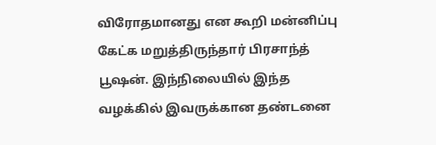விரோதமானது என கூறி மன்னிப்பு கேட்க மறுத்திருந்தார் பிரசாந்த் பூஷன். இந்நிலையில் இந்த வழக்கில் இவருக்கான தண்டனை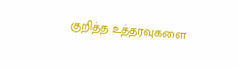குறித்த உத்தரவுகளை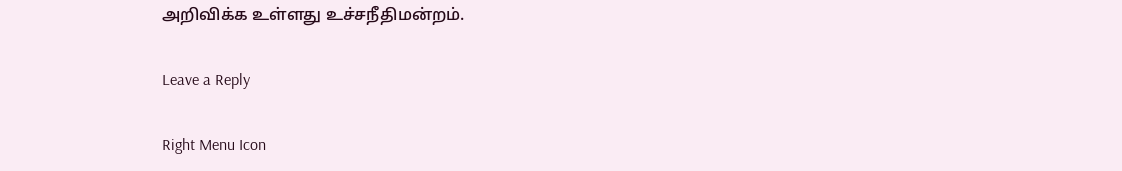அறிவிக்க உள்ளது உச்சநீதிமன்றம்.

Leave a Reply

Right Menu Icon